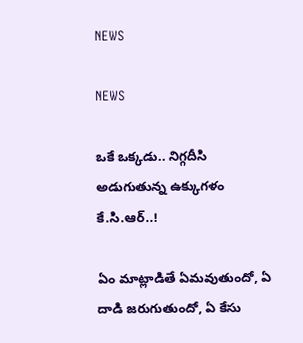NEWS

NEWS

ఒకే ఒక్కడు.. నిగ్గదీసి అడుగుతున్న ఉక్కుగళం కే.సి.ఆర్‌..!

ఏం ‌మాట్లాడితే ఏమవుతుందో, ఏ దాడి జరుగుతుందో, ఏ కేసు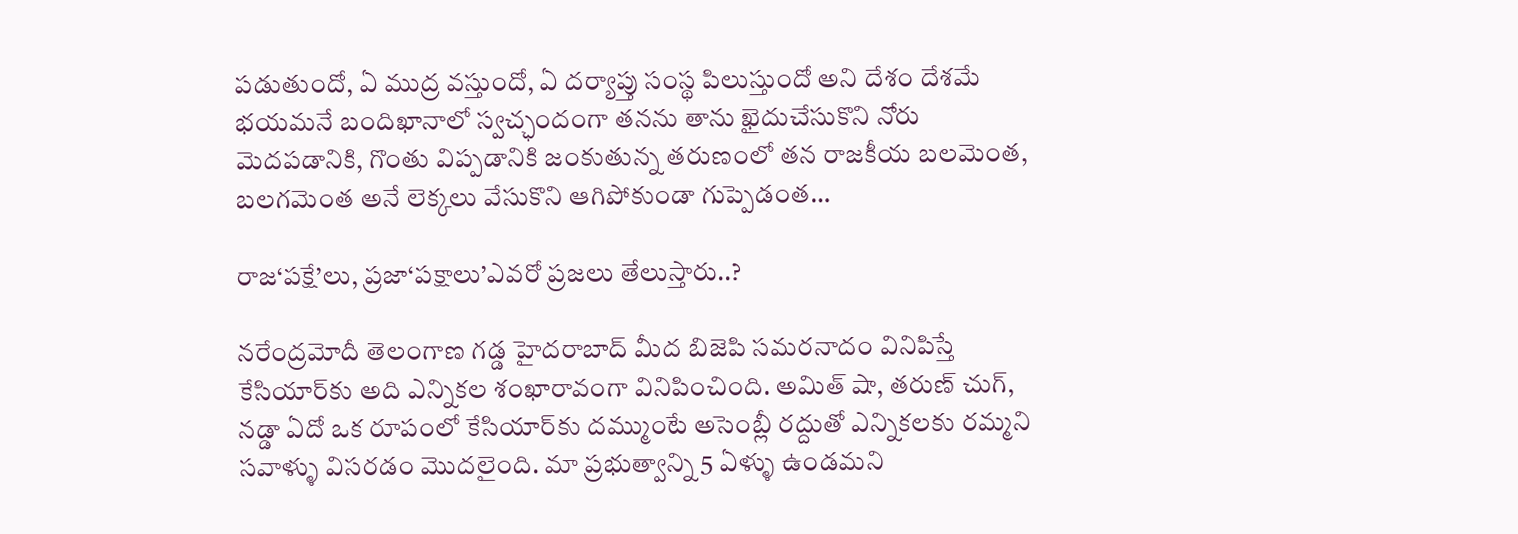పడుతుందో, ఏ ముద్ర వస్తుందో, ఏ దర్యాప్తు సంస్థ పిలుస్తుందో అని దేశం దేశమే భయమనే బందిఖానాలో స్వచ్ఛందంగా తనను తాను ఖైదుచేసుకొని నోరు మెదపడానికి, గొంతు విప్పడానికి జంకుతున్న తరుణంలో తన రాజకీయ బలమెంత, బలగమెంత అనే లెక్కలు వేసుకొని ఆగిపోకుండా గుప్పెడంత…

రాజ‘పక్షే’లు, ప్రజా‘పక్షాలు’ఎవరో ప్రజలు తేలుస్తారు..?

నరేంద్రమోదీ తెలంగాణ గడ్డ హైదరాబాద్‌ ‌మీద బిజెపి సమరనాదం వినిపిస్తే కేసియార్‌కు అది ఎన్నికల శంఖారావంగా వినిపించింది. అమిత్‌ ‌షా, తరుణ్‌ ‌చుగ్‌, నడ్డా ఏదో ఒక రూపంలో కేసియార్‌కు దమ్ముంటే అసెంబ్లీ రద్దుతో ఎన్నికలకు రమ్మని సవాళ్ళు విసరడం మొదలైంది. మా ప్రభుత్వాన్ని 5 ఏళ్ళు ఉండమని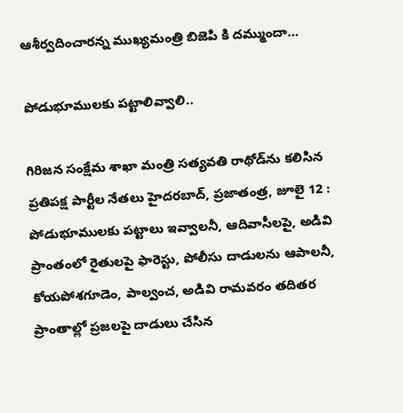ఆశీర్వదించారన్న ముఖ్యమంత్రి బిజెపి కి దమ్ముందా…

పోడుభూములకు పట్టాలివ్వాలి..

గిరిజన సంక్షేమ శాఖా మంత్రి సత్యవతి రాథోడ్‌ను కలిసిన ప్రతిపక్ష పార్టీల నేతలు హైదరబాద్‌, ప్రజాతంత్ర, జూలై 12 : పోడుభూములకు పట్టాలు ఇవ్వాలనీ, ఆదివాసీలపై, అడివి ప్రాంతంలో రైతులపై ఫారెస్టు, పోలీసు దాడులను ఆపాలనీ, కోయపోశగూడెం, పాల్వంచ, అడివి రామవరం తదితర ప్రాంతాల్లో ప్రజలపై దాడులు చేసిన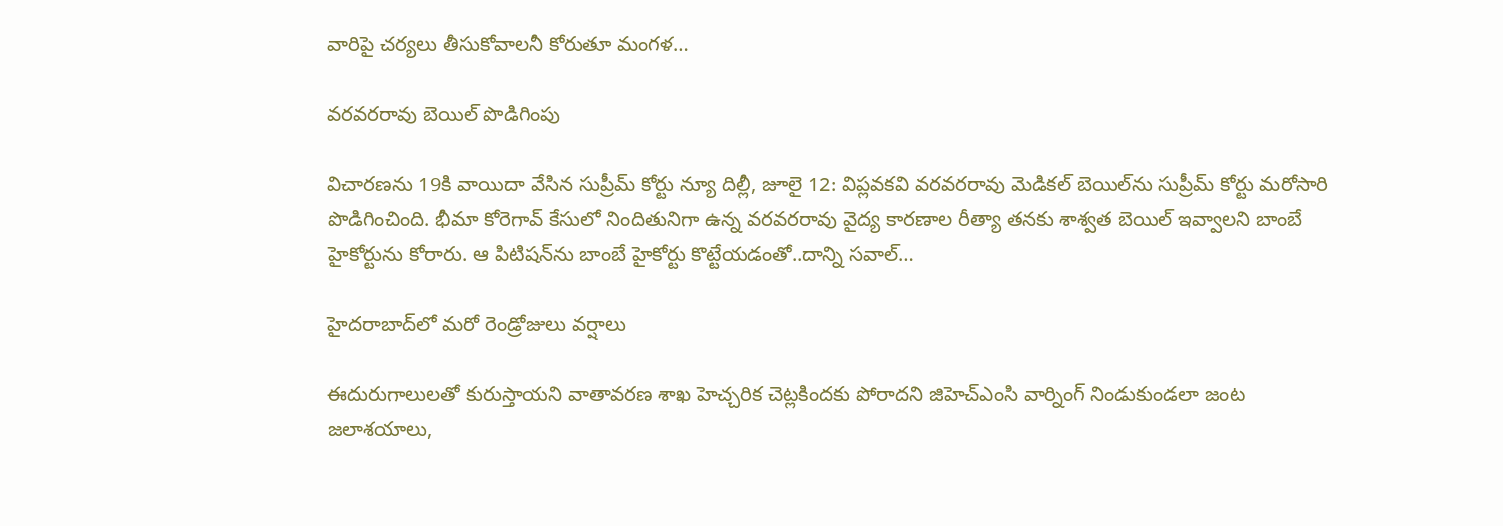వారిపై చర్యలు తీసుకోవాలనీ కోరుతూ మంగళ…

వరవరరావు బెయిల్‌ ‌పొడిగింపు

విచారణను 19కి వాయిదా వేసిన సుప్రీమ్‌ ‌కోర్టు న్యూ దిల్లీ, జూలై 12: విప్లవకవి వరవరరావు మెడికల్‌ ‌బెయిల్‌ను సుప్రీమ్‌ ‌కోర్టు మరోసారి పొడిగించింది. భీమా కోరెగావ్‌ ‌కేసులో నిందితునిగా ఉన్న వరవరరావు వైద్య కారణాల రీత్యా తనకు శాశ్వత బెయిల్‌ ఇవ్వాలని బాంబే హైకోర్టును కోరారు. ఆ పిటిషన్‌ను బాంబే హైకోర్టు కొట్టేయడంతో..దాన్ని సవాల్‌…

హైదరాబాద్‌లో మరో రెండ్రోజులు వర్షాలు

ఈదురుగాలులతో కురుస్తాయని వాతావరణ శాఖ హెచ్చరిక చెట్లకిందకు పోరాదని జిహెచ్‌ఎం‌సి వార్నింగ్‌ ‌నిండుకుండలా జంట జలాశయాలు,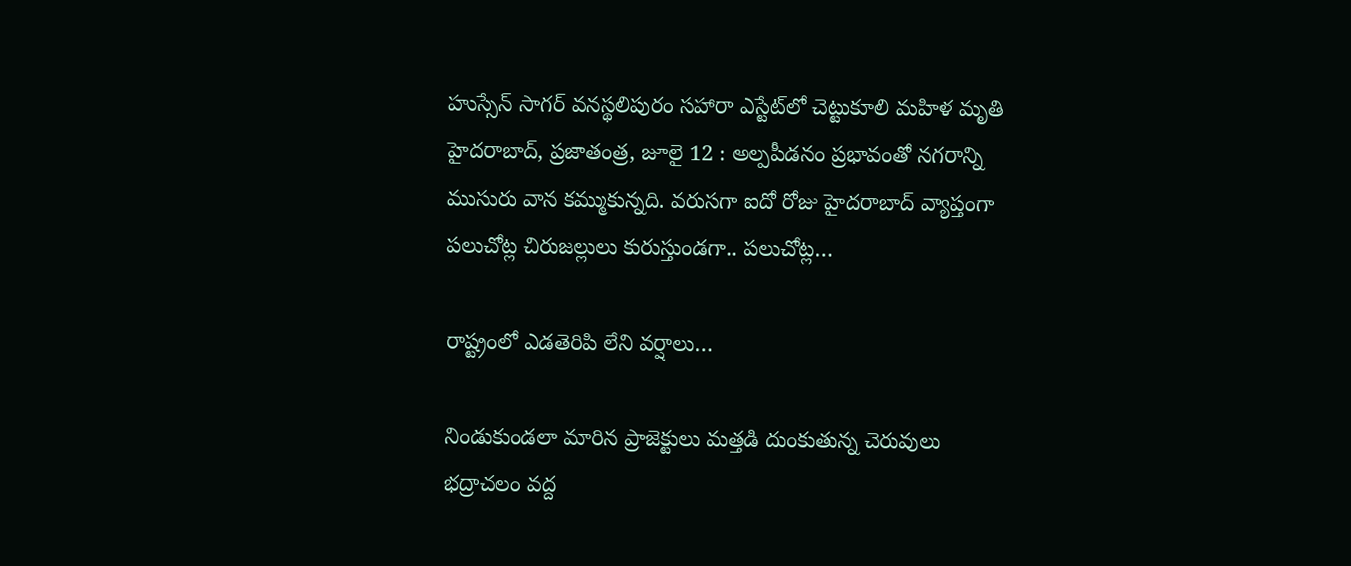హుస్సేన్‌ ‌సాగర్‌ ‌వనస్థలిపురం సహారా ఎస్టేట్‌లో చెట్టుకూలి మహిళ మృతి హైదరాబాద్‌, ప్రజాతంత్ర, జూలై 12 : అల్పపీడనం ప్రభావంతో నగరాన్ని ముసురు వాన కమ్ముకున్నది. వరుసగా ఐదో రోజు హైదరాబాద్‌ ‌వ్యాప్తంగా పలుచోట్ల చిరుజల్లులు కురుస్తుండగా.. పలుచోట్ల…

రాష్ట్రంలో ఎడతెరిపి లేని వర్షాలు…

నిండుకుండలా మారిన ప్రాజెక్టులు మత్తడి దుంకుతున్న చెరువులు భద్రాచలం వద్ద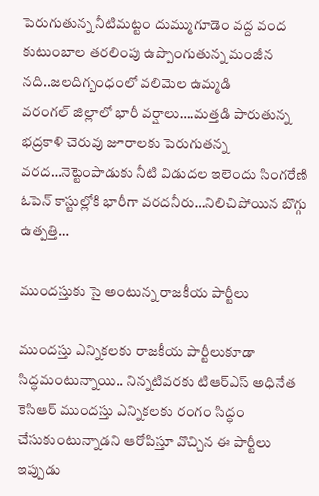పెరుగుతున్న నీటిమట్టం దుమ్ముగూడెం వద్ద వంద కుటుంబాల తరలింపు ఉప్పొంగుతున్న మంజీన నది..జలదిగ్బంధంలో వలిమెల ఉమ్మడి వరంగల్‌ ‌జిల్లాలో భారీ వర్షాలు….మత్తడి పారుతున్న భద్రకాళి చెరువు జూరాలకు పెరుగుతన్న వరద…నెట్టెంపాడుకు నీటి విడుదల ఇలెందు సింగరేణి ఓపెన్‌ ‌కాస్టుల్లోకి భారీగా వరదనీరు…నిలిచిపోయిన బొగ్గు ఉత్పత్తి…

ముందస్తుకు సై అంటున్న రాజకీయ పార్టీలు

ముందస్తు ఎన్నికలకు రాజకీయ పార్టీలుకూడా సిద్ధమంటున్నాయి.. నిన్నటివరకు టిఆర్‌ఎస్‌ అధినేత కెసిఆర్‌ ‌ముందస్తు ఎన్నికలకు రంగం సిద్ధం చేసుకుంటున్నాడని ఆరోపిస్తూ వొచ్చిన ఈ పార్టీలు ఇప్పుడు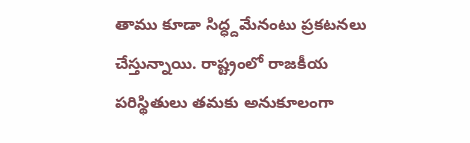తాము కూడా సిద్ధ్దమేనంటు ప్రకటనలు చేస్తున్నాయి. రాష్ట్రంలో రాజకీయ పరిస్థితులు తమకు అనుకూలంగా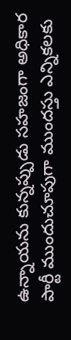ఉన్నాయను కున్నప్పుడు సహజంగా అధికార పార్టీ ముందుచూపుగా ముందస్తు ఎన్నికలకు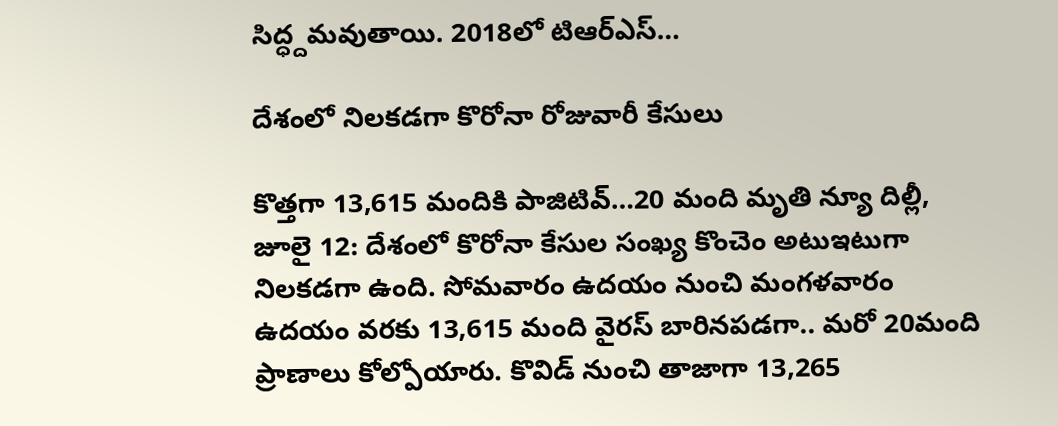సిద్ధ్దమవుతాయి. 2018లో టిఆర్‌ఎస్‌…

దేశంలో నిలకడగా కొరోనా రోజువారీ కేసులు

కొత్తగా 13,615 మందికి పాజిటివ్‌…20 మంది మృతి న్యూ దిల్లీ, జూలై 12: దేశంలో కొరోనా కేసుల సంఖ్య కొంచెం అటుఇటుగా నిలకడగా ఉంది. సోమవారం ఉదయం నుంచి మంగళవారం ఉదయం వరకు 13,615 మంది వైరస్‌ ‌బారినపడగా.. మరో 20మంది ప్రాణాలు కోల్పోయారు. కొవిడ్‌ ‌నుంచి తాజాగా 13,265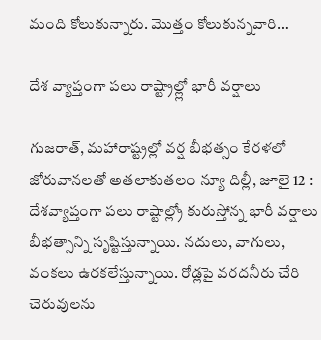మంది కోలుకున్నారు. మొత్తం కోలుకున్నవారి…

దేశ వ్యాప్తంగా పలు రాష్ట్రాల్ల్లో భారీ వర్షాలు

గుజరాత్‌, మహారాష్ట్రల్లో వర్ష బీభత్సం కేరళలో జోరువానలతో అతలాకుతలం న్యూ దిల్లీ, జూలై 12 : దేశవ్యాప్తంగా పలు రాష్టాల్ల్రో కురుస్తోన్న భారీ వర్షాలు బీభత్సాన్ని సృష్టిస్తున్నాయి. నదులు, వాగులు, వంకలు ఉరకలేస్తున్నాయి. రోడ్లపై వరదనీరు చేరి చెరువులను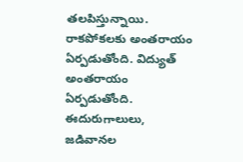తలపిస్తున్నాయి. రాకపోకలకు అంతరాయం ఏర్పడుతోంది. విద్యుత్‌ అం‌తరాయం ఏర్పడుతోంది. ఈదురుగాలులు, జడివానల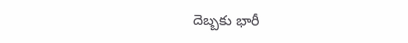దెబ్బకు భారీ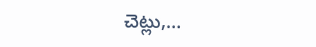చెట్లు,…